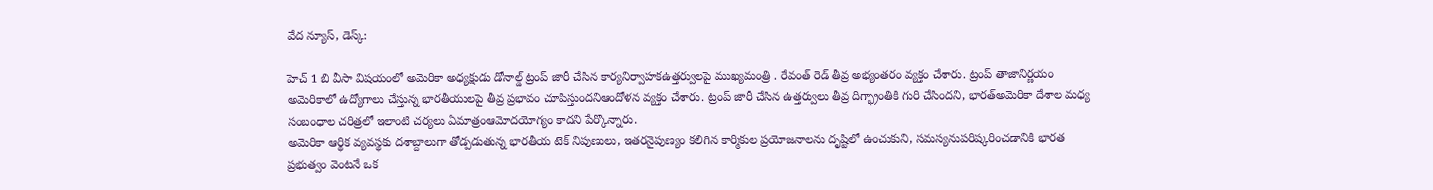వేద న్యూస్, డెస్క్:

హెచ్ 1 బి వీసా విషయంలో అమెరికా అధ్యక్షుడు డోనాల్డ్ ట్రంప్ జారీ చేసిన కార్యనిర్వాహకఉత్తర్వులపై ముఖ్యమంత్రి . రేవంత్ రెడ్ తీవ్ర అభ్యంతరం వ్యక్తం చేశారు. ట్రంప్ తాజానిర్ణయం అమెరికాలో ఉద్యోగాలు చేస్తున్న భారతీయులపై తీవ్ర ప్రభావం చూపిస్తుందనిఆందోళన వ్యక్తం చేశారు. ట్రంప్ జారీ చేసిన ఉత్తర్వులు తీవ్ర దిగ్భ్రాంతికి గురి చేసిందని, భారత్అమెరికా దేశాల మధ్య సంబంధాల చరిత్రలో ఇలాంటి చర్యలు ఏమాత్రంఆమోదయోగ్యం కాదని పేర్కొన్నారు.
అమెరికా ఆర్థిక వ్యవస్థకు దశాబ్దాలుగా తోడ్పడుతున్న భారతీయ టెక్ నిపుణులు, ఇతరనైపుణ్యం కలిగిన కార్మికుల ప్రయోజనాలను దృష్టిలో ఉంచుకుని, సమస్యనుపరిష్కరించడానికి భారత ప్రభుత్వం వెంటనే ఒక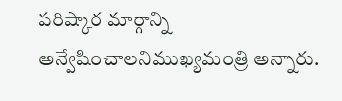పరిష్కార మార్గాన్ని అన్వేషించాలనిముఖ్యమంత్రి అన్నారు.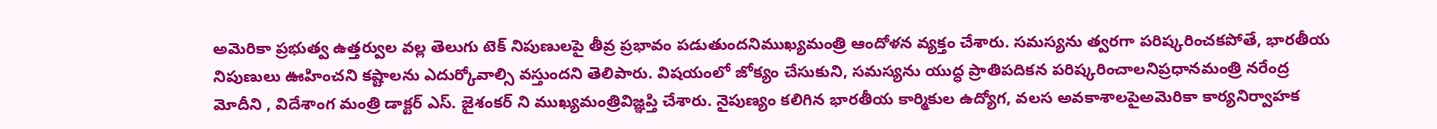అమెరికా ప్రభుత్వ ఉత్తర్వుల వల్ల తెలుగు టెక్ నిపుణులపై తీవ్ర ప్రభావం పడుతుందనిముఖ్యమంత్రి ఆందోళన వ్యక్తం చేశారు. సమస్యను త్వరగా పరిష్కరించకపోతే, భారతీయ నిపుణులు ఊహించని కష్టాలను ఎదుర్కోవాల్సి వస్తుందని తెలిపారు. విషయంలో జోక్యం చేసుకుని, సమస్యను యుద్ధ ప్రాతిపదికన పరిష్కరించాలనిప్రధానమంత్రి నరేంద్ర మోదీని , విదేశాంగ మంత్రి డాక్టర్ ఎస్. జైశంకర్ ని ముఖ్యమంత్రివిజ్ఞప్తి చేశారు. నైపుణ్యం కలిగిన భారతీయ కార్మికుల ఉద్యోగ, వలస అవకాశాలపైఅమెరికా కార్యనిర్వాహక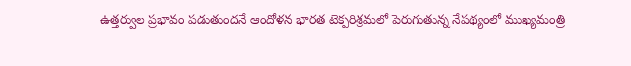ఉత్తర్వుల ప్రభావం పడుతుందనే ఆందోళన భారత టెక్పరిశ్రమలో పెరుగుతున్న నేపథ్యంలో ముఖ్యమంత్రి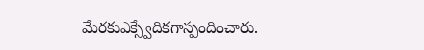మేరకుఎక్స్వేదికగాస్పందించారు.